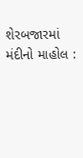શેરબજારમાં મંદીનો માહોલ :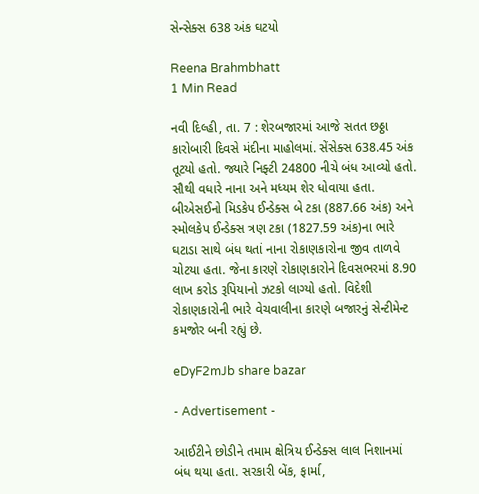સેન્સેક્સ 638 અંક ઘટયો

Reena Brahmbhatt
1 Min Read

નવી દિલ્હી, તા. 7 : શેરબજારમાં આજે સતત છઠ્ઠા કારોબારી દિવસે મંદીના માહોલમાં. સેંસેક્સ 638.45 અંક તૂટયો હતો. જ્યારે નિફ્ટી 24800 નીચે બંધ આવ્યો હતો. સૌથી વધારે નાના અને મધ્યમ શેર ધોવાયા હતા. બીએસઈનો મિડકેપ ઈન્ડેક્સ બે ટકા (887.66 અંક) અને સ્મોલકેપ ઈન્ડેક્સ ત્રણ ટકા (1827.59 અંક)ના ભારે ઘટાડા સાથે બંધ થતાં નાના રોકાણકારોના જીવ તાળવે ચોટયા હતા. જેના કારણે રોકાણકારોને દિવસભરમાં 8.90 લાખ કરોડ રૂપિયાનો ઝટકો લાગ્યો હતો. વિદેશી રોકાણકારોની ભારે વેચવાલીના કારણે બજારનું સેન્ટીમેન્ટ કમજોર બની રહ્યું છે.

eDyF2mJb share bazar

- Advertisement -

આઈટીને છોડીને તમામ ક્ષેત્રિય ઈન્ડેક્સ લાલ નિશાનમાં બંધ થયા હતા. સરકારી બેંક, ફાર્મા,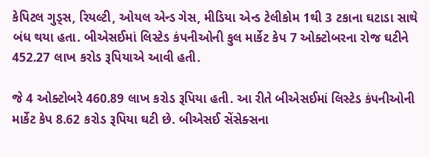કેપિટલ ગુડ્સ, રિયલ્ટી, ઓયલ એન્ડ ગેસ, મીડિયા એન્ડ ટેલીકોમ 1થી 3 ટકાના ઘટાડા સાથે બંધ થયા હતા. બીએસઈમાં લિસ્ટેડ કંપનીઓની કુલ માર્કેટ કેપ 7 ઓક્ટોબરના રોજ ઘટીને 452.27 લાખ કરોડ રૂપિયાએ આવી હતી.

જે 4 ઓક્ટોબરે 460.89 લાખ કરોડ રૂપિયા હતી. આ રીતે બીએસઈમાં લિસ્ટેડ કંપનીઓની માર્કેટ કેપ 8.62 કરોડ રૂપિયા ઘટી છે. બીએસઈ સેંસેક્સના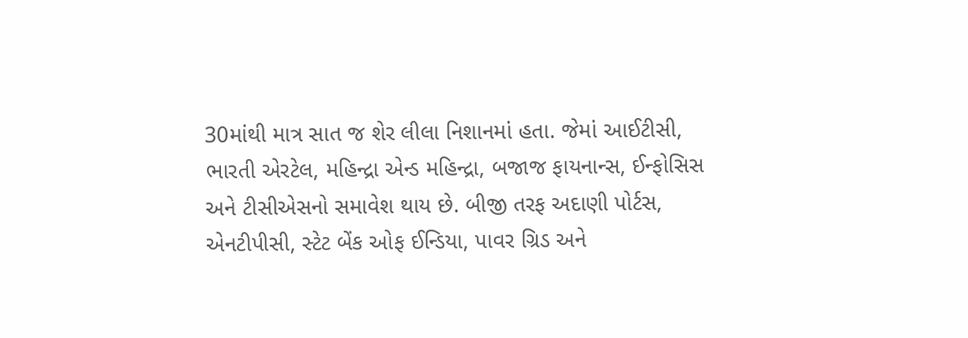30માંથી માત્ર સાત જ શેર લીલા નિશાનમાં હતા. જેમાં આઈટીસી, ભારતી એરટેલ, મહિન્દ્રા એન્ડ મહિન્દ્રા, બજાજ ફાયનાન્સ, ઈન્ફોસિસ અને ટીસીએસનો સમાવેશ થાય છે. બીજી તરફ અદાણી પોર્ટસ, એનટીપીસી, સ્ટેટ બેંક ઓફ ઈન્ડિયા, પાવર ગ્રિડ અને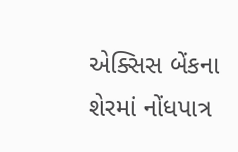એક્સિસ બેંકના શેરમાં નોંધપાત્ર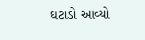ઘટાડો આવ્યો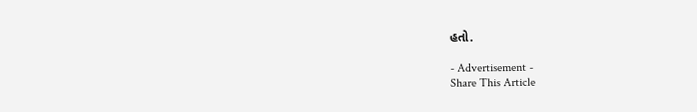હતો.

- Advertisement -
Share This Article